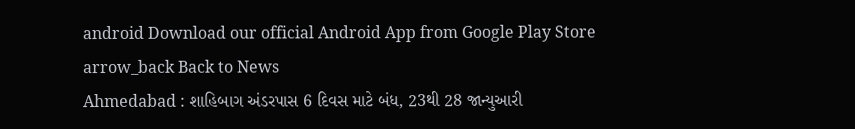android Download our official Android App from Google Play Store
arrow_back Back to News
Ahmedabad : શાહિબાગ અંડરપાસ 6 દિવસ માટે બંધ, 23થી 28 જાન્યુઆરી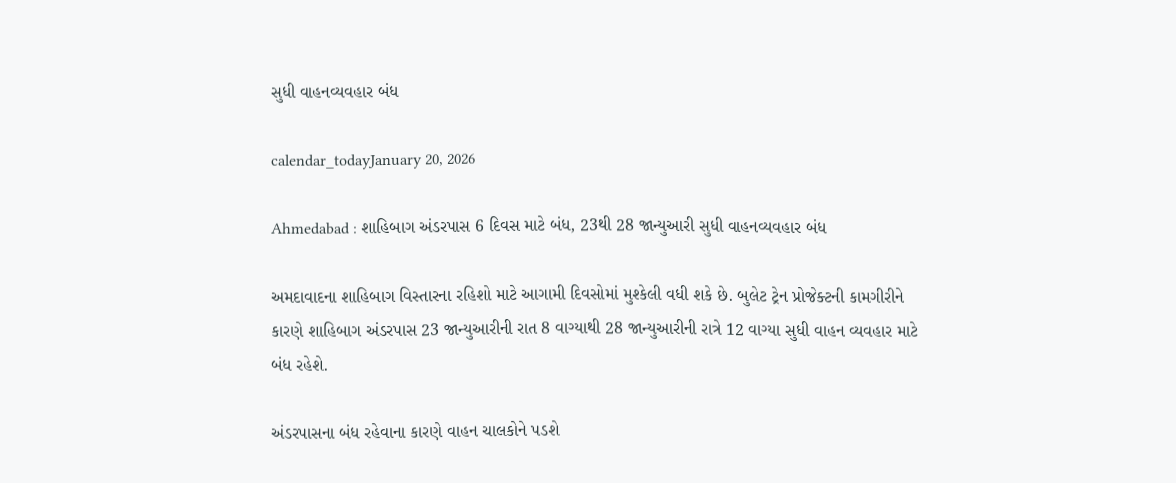સુધી વાહનવ્યવહાર બંધ

calendar_todayJanuary 20, 2026

Ahmedabad : શાહિબાગ અંડરપાસ 6 દિવસ માટે બંધ, 23થી 28 જાન્યુઆરી સુધી વાહનવ્યવહાર બંધ

અમદાવાદના શાહિબાગ વિસ્તારના રહિશો માટે આગામી દિવસોમાં મુશ્કેલી વધી શકે છે. બુલેટ ટ્રેન પ્રોજેક્ટની કામગીરીને કારણે શાહિબાગ અંડરપાસ 23 જાન્યુઆરીની રાત 8 વાગ્યાથી 28 જાન્યુઆરીની રાત્રે 12 વાગ્યા સુધી વાહન વ્યવહાર માટે બંધ રહેશે.

અંડરપાસના બંધ રહેવાના કારણે વાહન ચાલકોને પડશે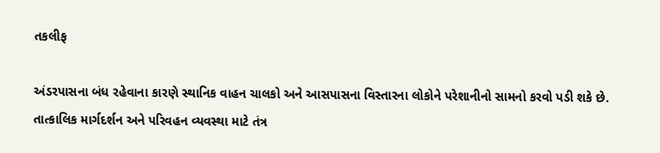તકલીફ

અંડરપાસના બંધ રહેવાના કારણે સ્થાનિક વાહન ચાલકો અને આસપાસના વિસ્તારના લોકોને પરેશાનીનો સામનો કરવો પડી શકે છે. તાત્કાલિક માર્ગદર્શન અને પરિવહન વ્યવસ્થા માટે તંત્ર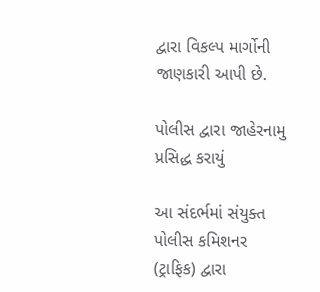દ્વારા વિકલ્પ માર્ગોની જાણકારી આપી છે.

પોલીસ દ્વારા જાહેરનામુ પ્રસિદ્ધ કરાયું

આ સંદર્ભમાં સંયુક્ત પોલીસ કમિશનર (ટ્રાફિક) દ્વારા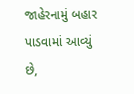જાહેરનામું બહાર પાડવામાં આવ્યું છે,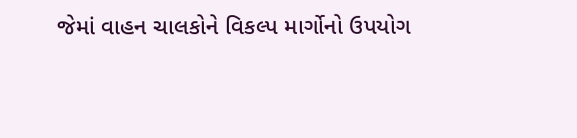જેમાં વાહન ચાલકોને વિકલ્પ માર્ગોનો ઉપયોગ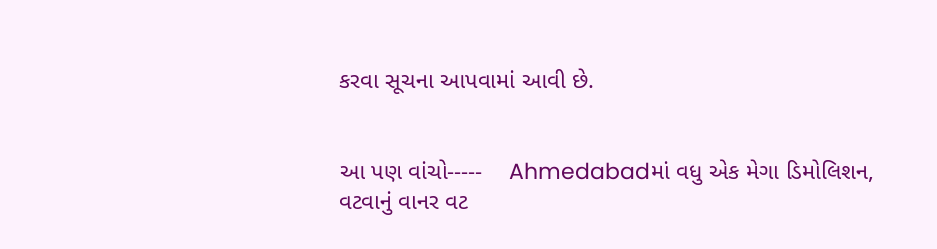કરવા સૂચના આપવામાં આવી છે.


આ પણ વાંચો-----    Ahmedabadમાં વધુ એક મેગા ડિમોલિશન, વટવાનું વાનર વટ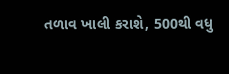તળાવ ખાલી કરાશે, 500થી વધુ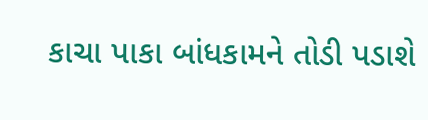કાચા પાકા બાંધકામને તોડી પડાશે